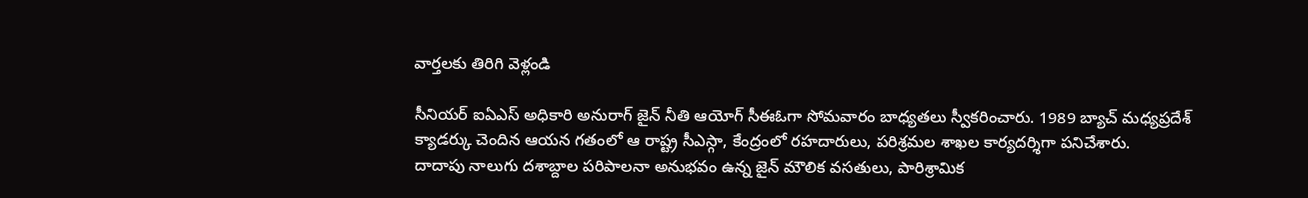వార్తలకు తిరిగి వెళ్లండి

సీనియర్ ఐఏఎస్ అధికారి అనురాగ్ జైన్ నీతి ఆయోగ్ సీఈఓగా సోమవారం బాధ్యతలు స్వీకరించారు. 1989 బ్యాచ్ మధ్యప్రదేశ్ క్యాడర్కు చెందిన ఆయన గతంలో ఆ రాష్ట్ర సీఎస్గా, కేంద్రంలో రహదారులు, పరిశ్రమల శాఖల కార్యదర్శిగా పనిచేశారు.
దాదాపు నాలుగు దశాబ్దాల పరిపాలనా అనుభవం ఉన్న జైన్ మౌలిక వసతులు, పారిశ్రామిక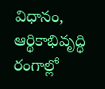విధానం, ఆర్థికాభివృద్ధి రంగాల్లో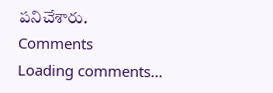పనిచేశారు.
Comments
Loading comments...